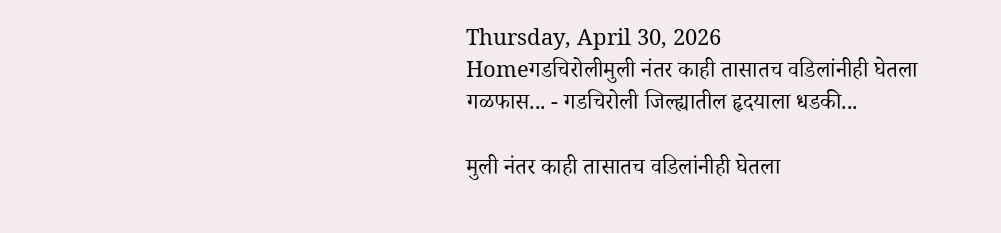Thursday, April 30, 2026
Homeगडचिरोलीमुली नंतर काही तासातच वडिलांनीही घेतला गळफास... - गडचिरोली जिल्ह्यातील हृदयाला धडकी...

मुली नंतर काही तासातच वडिलांनीही घेतला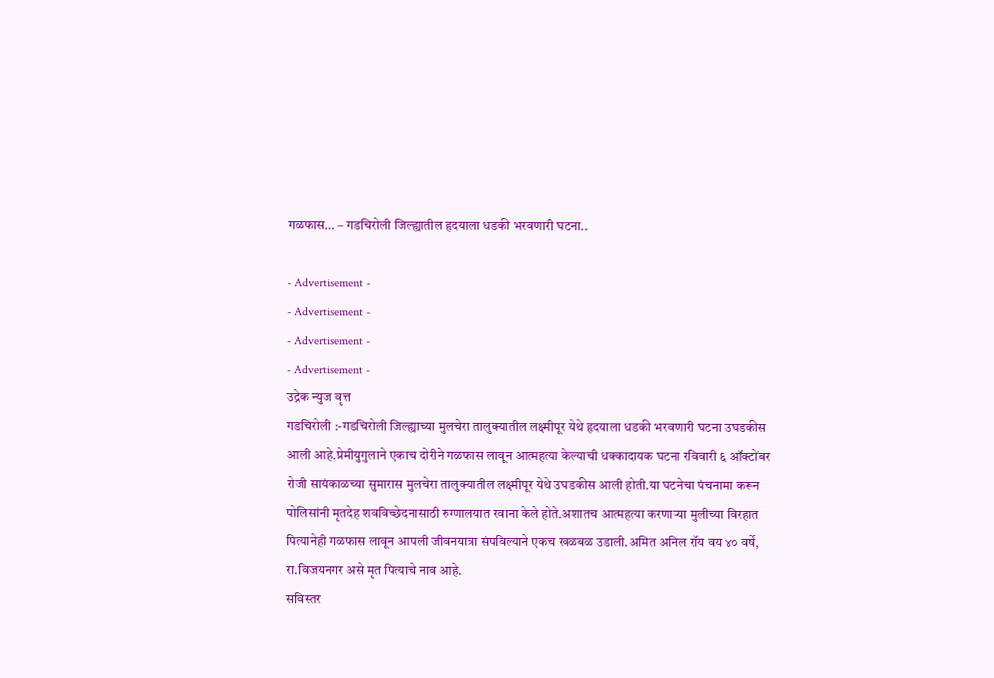गळफास… – गडचिरोली जिल्ह्यातील हृदयाला धडकी भरवणारी घटना..

- Advertisement -
- Advertisement -
- Advertisement -
- Advertisement -
उद्रेक न्युज वृत्त
गडचिरोली :-गडचिरोली जिल्ह्याच्या मुलचेरा तालुक्यातील लक्ष्मीपूर येथे हृदयाला धडकी भरवणारी घटना उघडकीस आली आहे.प्रेमीयुगुलाने एकाच दोरीने गळफास लावून आत्महत्या केल्याची धक्कादायक घटना रविवारी ६ ऑक्टोंबर रोजी सायंकाळच्या सुमारास मुलचेरा तालुक्यातील लक्ष्मीपूर येथे उघडकीस आली होती.या घटनेचा पंचनामा करून पोलिसांनी मृतदेह शवविच्छेदनासाठी रुग्णालयात रवाना केले होते.अशातच आत्महत्या करणाऱ्या मुलीच्या विरहात पित्यानेही गळफास लावून आपली जीवनयात्रा संपविल्याने एकच खळबळ उडाली.अमित अनिल रॉय वय ४० वर्षे, रा.विजयनगर असे मृत पित्याचे नाव आहे.
सविस्तर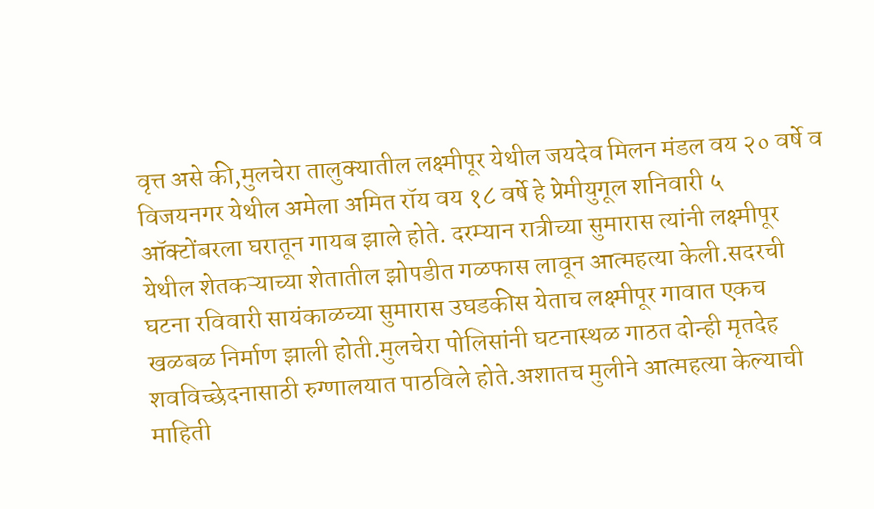वृत्त असे की,मुलचेरा तालुक्यातील लक्ष्मीपूर येथील जयदेव मिलन मंडल वय २० वर्षे व विजयनगर येथील अमेला अमित रॉय वय १८ वर्षे हे प्रेमीयुगूल शनिवारी ५ ऑक्टोंबरला घरातून गायब झाले होते. दरम्यान रात्रीच्या सुमारास त्यांनी लक्ष्मीपूर येथील शेतकऱ्याच्या शेतातील झोपडीत गळफास लावून आत्महत्या केली.सदरची घटना रविवारी सायंकाळच्या सुमारास उघडकीस येताच लक्ष्मीपूर गावात एकच खळबळ निर्माण झाली होती.मुलचेरा पोलिसांनी घटनास्थळ गाठत दोन्ही मृतदेह शवविच्छेदनासाठी रुग्णालयात पाठविले होते.अशातच मुलीने आत्महत्या केल्याची माहिती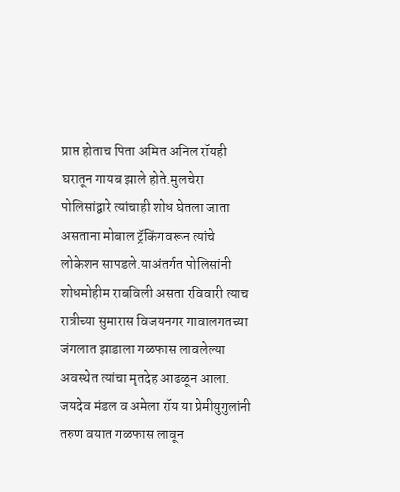प्राप्त होताच पिता अमित अनिल रॉयही घरातून गायब झाले होते.मुलचेरा पोलिसांद्वारे त्यांचाही शोध घेतला जाता असताना मोबाल ट्रॅकिंगवरून त्यांचे लोकेशन सापडले.याअंतर्गत पोलिसांनी शोधमोहीम राबविली असता रविवारी त्याच रात्रीच्या सुमारास विजयनगर गावालगतच्या जंगलात झाडाला गळफास लावलेल्या अवस्थेत त्यांचा मृतदेह आढळून आला.
जयदेव मंडल व अमेला रॉय या प्रेमीयुगुलांनी तरुण वयात गळफास लावून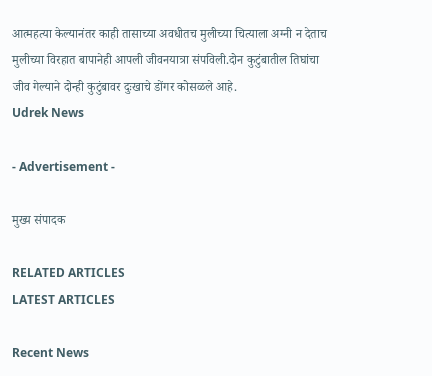आत्महत्या केल्यानंतर काही तासाच्या अवधीतच मुलीच्या चित्याला अग्नी न देताच मुलीच्या विरहात बापानेही आपली जीवनयात्रा संपविली.दोन कुटुंबातील तिघांचा जीव गेल्याने दोन्ही कुटुंबावर दुःखाचे डोंगर कोसळले आहे.
Udrek News

- Advertisement -

मुख्य संपादक

RELATED ARTICLES
LATEST ARTICLES

Recent News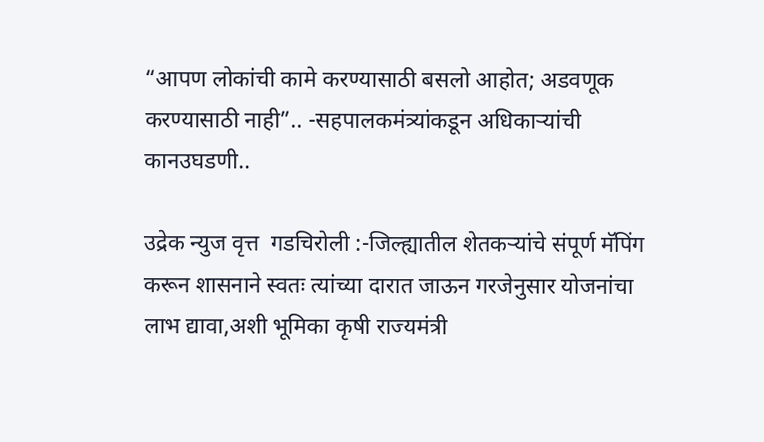“आपण लोकांची कामे करण्यासाठी बसलो आहोत; अडवणूक करण्यासाठी नाही”.. -सहपालकमंत्र्यांकडून अधिकाऱ्यांची कानउघडणी..

उद्रेक न्युज वृत्त  गडचिरोली :-जिल्ह्यातील शेतकऱ्यांचे संपूर्ण मॅपिंग करून शासनाने स्वतः त्यांच्या दारात जाऊन गरजेनुसार योजनांचा लाभ द्यावा,अशी भूमिका कृषी राज्यमंत्री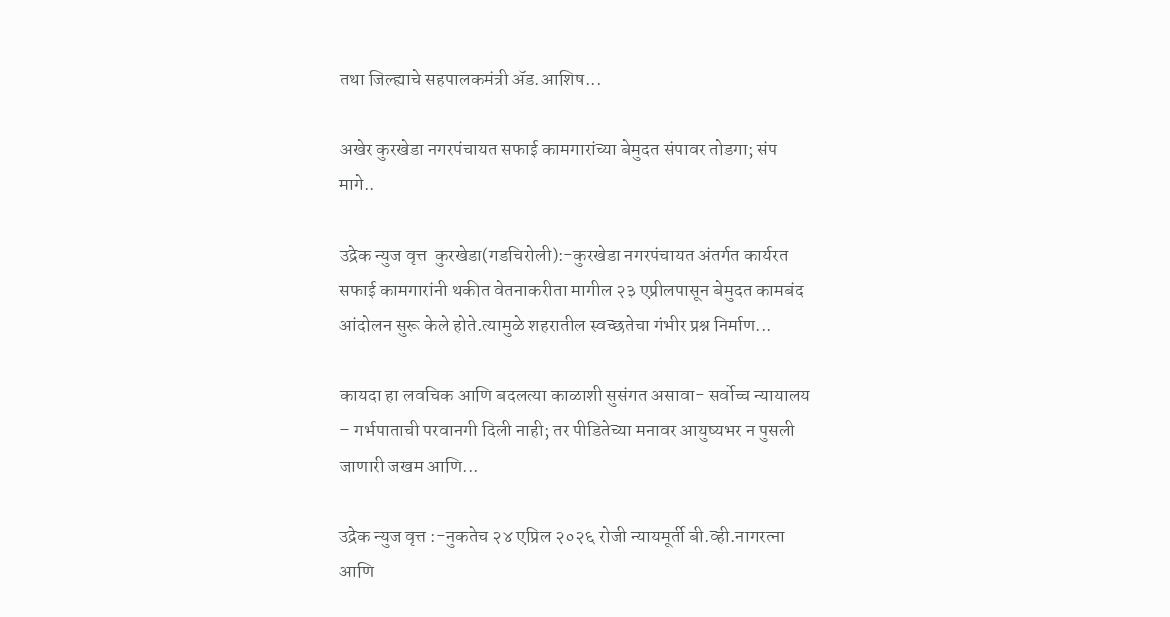तथा जिल्ह्याचे सहपालकमंत्री ॲड.आशिष...

अखेर कुरखेडा नगरपंचायत सफाई कामगारांच्या बेमुदत संपावर तोडगा; संप मागे..

उद्रेक न्युज वृत्त  कुरखेडा(गडचिरोली):-कुरखेडा नगरपंचायत अंतर्गत कार्यरत सफाई कामगारांनी थकीत वेतनाकरीता मागील २३ एप्रीलपासून बेमुदत कामबंद आंदोलन सुरू केले होते.त्यामुळे शहरातील स्वच्छतेचा गंभीर प्रश्न निर्माण...

कायदा हा लवचिक आणि बदलत्या काळाशी सुसंगत असावा- सर्वोच्च न्यायालय – गर्भपाताची परवानगी दिली नाही; तर पीडितेच्या मनावर आयुष्यभर न पुसली जाणारी जखम आणि...

उद्रेक न्युज वृत्त :-नुकतेच २४ एप्रिल २०२६ रोजी न्यायमूर्ती बी.व्ही.नागरत्ना आणि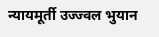न्यायमूर्ती उज्ज्वल भुयान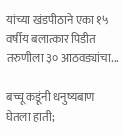यांच्या खंडपीठाने एका १५ वर्षीय बलात्कार पिडीत तरुणीला ३० आठवड्यांचा...

बच्चू कडूंनी धनुष्यबाण घेतला हाती;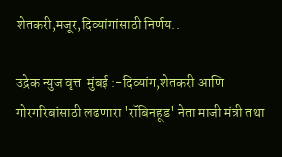शेतकरी,मजूर,दिव्यांगांसाठी निर्णय..

उद्रेक न्युज वृत्त  मुंबई :-दिव्यांग,शेतकरी आणि गोरगरिबांसाठी लढणारा 'रॉबिनहूड' नेता माजी मंत्री तथा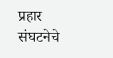प्रहार संघटनेचे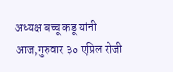अध्यक्ष बच्चू कडू यांनी आज,गुरुवार ३० एप्रिल रोजी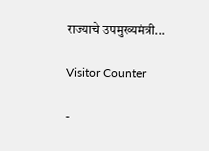राज्याचे उपमुख्यमंत्री...

Visitor Counter

-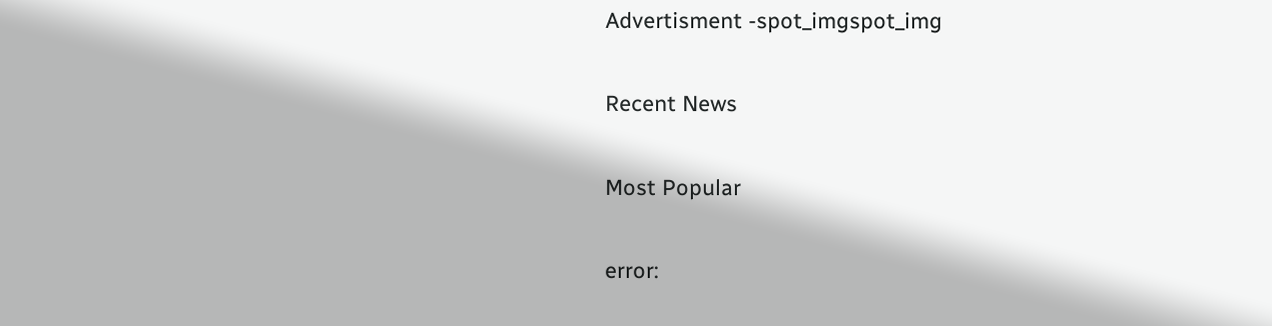Advertisment -spot_imgspot_img

Recent News

Most Popular

error: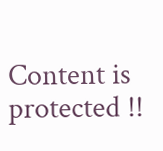Content is protected !!